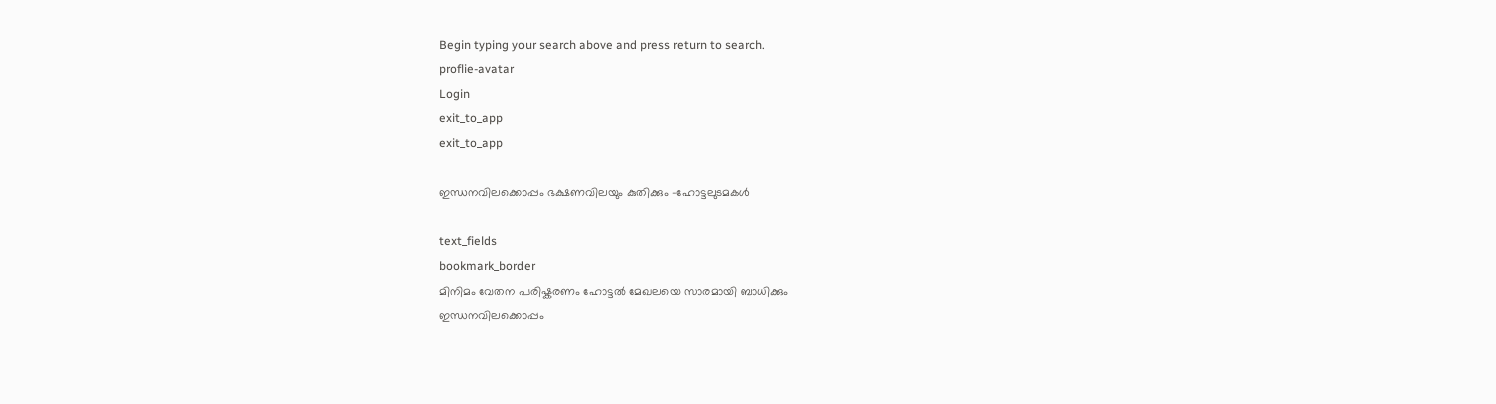Begin typing your search above and press return to search.
proflie-avatar
Login
exit_to_app
exit_to_app

ഇന്ധനവിലക്കൊപ്പം ഭക്ഷണവിലയും കുതിക്കും -ഹോട്ടലുടമകൾ

text_fields
bookmark_border
മിനിമം വേതന പരിഷ്കരണം ഹോട്ടൽ മേഖലയെ സാരമായി ബാധിക്കും
ഇന്ധനവിലക്കൊപ്പം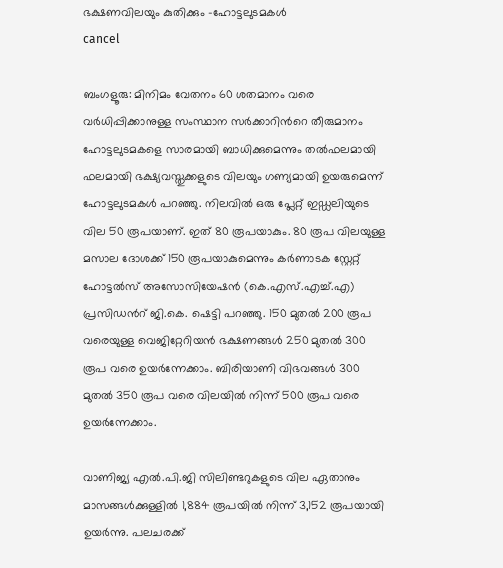ഭക്ഷണവിലയും കുതിക്കും -ഹോട്ടലുടമകൾ
cancel

ബംഗളൂരു: മിനിമം വേതനം 60 ശതമാനം വരെ വർധിപ്പിക്കാനുള്ള സംസ്ഥാന സർക്കാറിന്‍റെ തീരുമാനം ഹോട്ടലുടമകളെ സാരമായി ബാധിക്കുമെന്നും തല്‍ഫലമായി ഫലമായി ഭക്ഷ്യവസ്തുക്കളുടെ വിലയും ഗണ്യമായി ഉയരുമെന്ന് ഹോട്ടലുടമകൾ പറഞ്ഞു. നിലവില്‍ ഒരു പ്ലേറ്റ് ഇഡ്ഡലിയുടെ വില 50 രൂപയാണ്. ഇത് 80 രൂപയാകും. 80 രൂപ വിലയുള്ള മസാല ദോശക്ക് 150 രൂപയാകുമെന്നും കർണാടക സ്റ്റേറ്റ് ഹോട്ടൽസ് അസോസിയേഷൻ (കെ.എസ്.എച്ച്.എ) പ്രസിഡന്‍റ് ജി.കെ. ഷെട്ടി പറഞ്ഞു. 150 മുതൽ 200 രൂപ വരെയുള്ള വെജിറ്റേറിയൻ ഭക്ഷണങ്ങൾ 250 മുതൽ 300 രൂപ വരെ ഉയർന്നേക്കാം. ബിരിയാണി വിഭവങ്ങൾ 300 മുതൽ 350 രൂപ വരെ വിലയിൽ നിന്ന് 500 രൂപ വരെ ഉയർന്നേക്കാം.

വാണിജ്യ എൽ.പി.ജി സിലിണ്ടറുകളുടെ വില ഏതാനും മാസങ്ങൾക്കുള്ളിൽ 1,884 രൂപയിൽ നിന്ന് 3,152 രൂപയായി ഉയർന്നു. പലചരക്ക്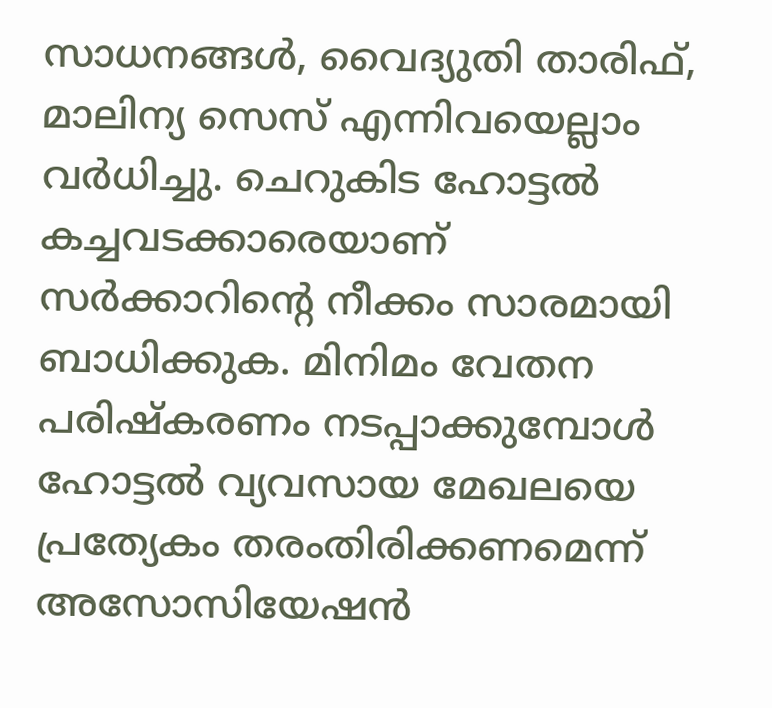സാധനങ്ങൾ, വൈദ്യുതി താരിഫ്, മാലിന്യ സെസ് എന്നിവയെല്ലാം വർധിച്ചു. ചെറുകിട ഹോട്ടല്‍ കച്ചവടക്കാരെയാണ് സര്‍ക്കാറിന്‍റെ നീക്കം സാരമായി ബാധിക്കുക. മിനിമം വേതന പരിഷ്കരണം നടപ്പാക്കുമ്പോൾ ഹോട്ടല്‍ വ്യവസായ മേഖലയെ പ്രത്യേകം തരംതിരിക്കണമെന്ന് അസോസിയേഷന്‍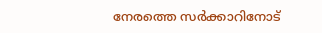നേരത്തെ സർക്കാറിനോട്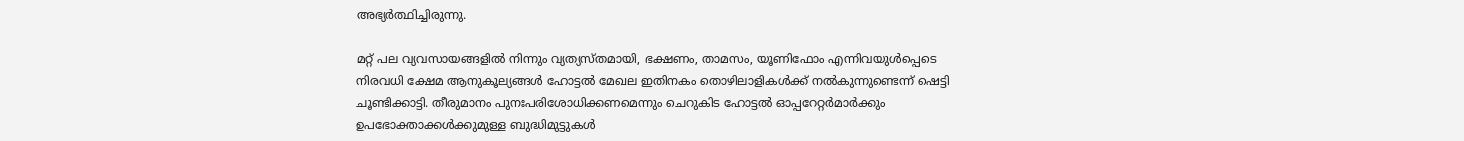അഭ്യർത്ഥിച്ചിരുന്നു.

മറ്റ് പല വ്യവസായങ്ങളിൽ നിന്നും വ്യത്യസ്തമായി, ഭക്ഷണം, താമസം, യൂണിഫോം എന്നിവയുൾപ്പെടെ നിരവധി ക്ഷേമ ആനുകൂല്യങ്ങൾ ഹോട്ടൽ മേഖല ഇതിനകം തൊഴിലാളികൾക്ക് നൽകുന്നുണ്ടെന്ന് ഷെട്ടി ചൂണ്ടിക്കാട്ടി. തീരുമാനം പുനഃപരിശോധിക്കണമെന്നും ചെറുകിട ഹോട്ടൽ ഓപ്പറേറ്റർമാർക്കും ഉപഭോക്താക്കൾക്കുമുള്ള ബുദ്ധിമുട്ടുകൾ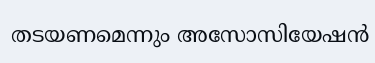തടയണമെന്നും അസോസിയേഷൻ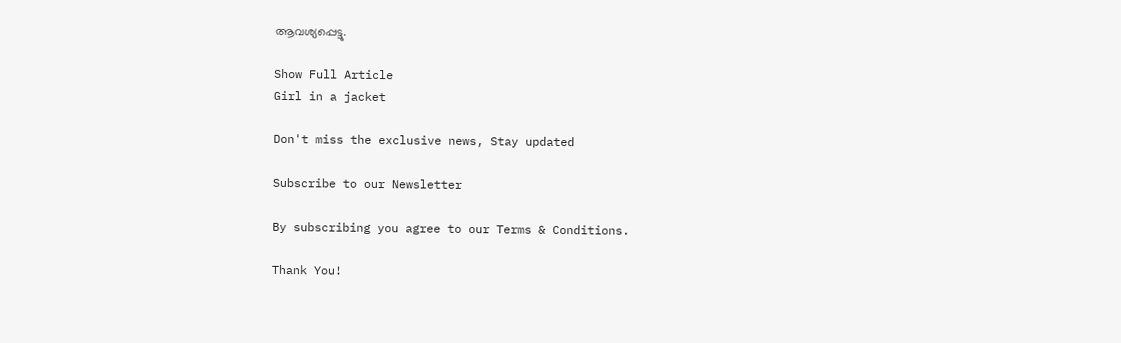ആവശ്യപ്പെട്ടു.

Show Full Article
Girl in a jacket

Don't miss the exclusive news, Stay updated

Subscribe to our Newsletter

By subscribing you agree to our Terms & Conditions.

Thank You!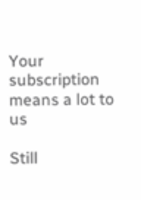Your subscription means a lot to us

Still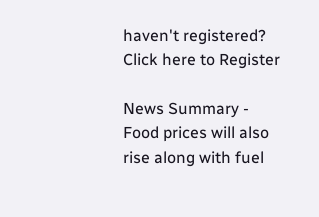haven't registered? Click here to Register

News Summary - Food prices will also rise along with fuel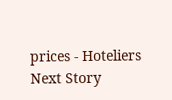prices - Hoteliers
Next Story